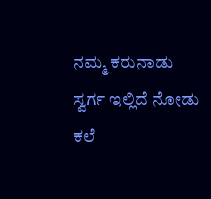ನಮ್ಮ ಕರುನಾಡು ಸ್ವರ್ಗ ಇಲ್ಲಿದೆ ನೋಡು
ಕಲೆ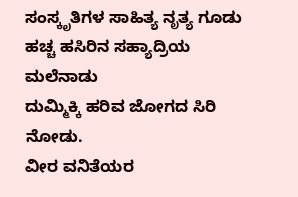ಸಂಸ್ಕೃತಿಗಳ ಸಾಹಿತ್ಯ ನೃತ್ಯ ಗೂಡು
ಹಚ್ಚ ಹಸಿರಿನ ಸಹ್ಯಾದ್ರಿಯ ಮಲೆನಾಡು
ದುಮ್ಮಿಕ್ಕಿ ಹರಿವ ಜೋಗದ ಸಿರಿ ನೋಡು.
ವೀರ ವನಿತೆಯರ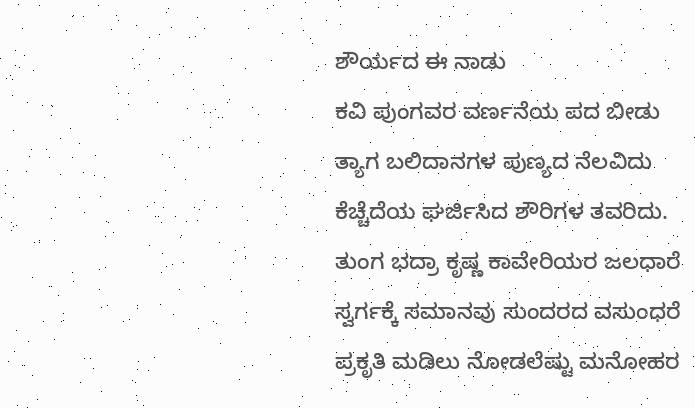ಶೌರ್ಯದ ಈ ನಾಡು
ಕವಿ ಪುಂಗವರ ವರ್ಣನೆಯ ಪದ ಬೀಡು
ತ್ಯಾಗ ಬಲಿದಾನಗಳ ಪುಣ್ಯದ ನೆಲವಿದು
ಕೆಚ್ಚೆದೆಯ ಘರ್ಜಿಸಿದ ಶೌರಿಗಳ ತವರಿದು.
ತುಂಗ ಭದ್ರಾ ಕೃಷ್ಣ ಕಾವೇರಿಯರ ಜಲಧಾರೆ
ಸ್ವರ್ಗಕ್ಕೆ ಸಮಾನವು ಸುಂದರದ ವಸುಂಧರೆ
ಪ್ರಕೃತಿ ಮಡಿಲು ನೋಡಲೆಷ್ಟು ಮನೋಹರ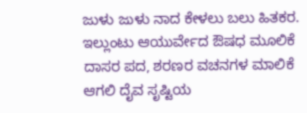ಜುಳು ಜುಳು ನಾದ ಕೇಳಲು ಬಲು ಹಿತಕರ.
ಇಲ್ಲುಂಟು ಆಯುರ್ವೇದ ಔಷಧ ಮೂಲಿಕೆ
ದಾಸರ ಪದ, ಶರಣರ ವಚನಗಳ ಮಾಲಿಕೆ
ಆಗಲಿ ದೈವ ಸೃಷ್ಟಿಯ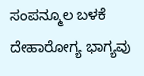ಸಂಪನ್ಮೂಲ ಬಳಕೆ
ದೇಹಾರೋಗ್ಯ ಭಾಗ್ಯವು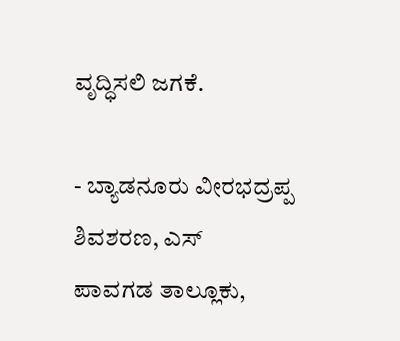ವೃದ್ಧಿಸಲಿ ಜಗಕೆ.

- ಬ್ಯಾಡನೂರು ವೀರಭದ್ರಪ್ಪ ಶಿವಶರಣ, ಎಸ್
ಪಾವಗಡ ತಾಲ್ಲೂಕು,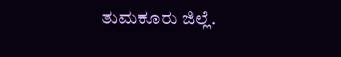ತುಮಕೂರು ಜಿಲ್ಲೆ.